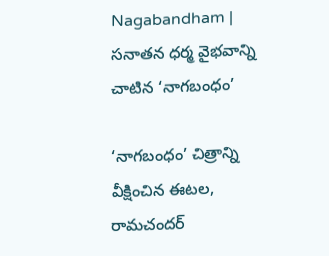Nagabandham | సనాతన ధర్మ వైభవాన్ని చాటిన ‘నాగబంధం’

‘నాగబంధం’ చిత్రాన్ని వీక్షించిన ఈటల, రామచందర్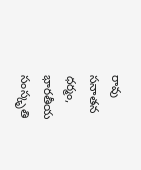రావు
సనాతన ధర్మం, భారతీయ సంస్కృతి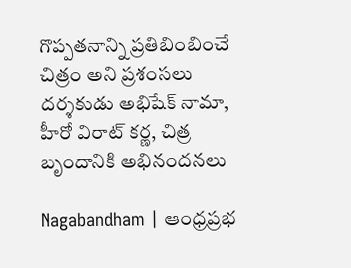గొప్పతనాన్ని ప్రతిబింబించే చిత్రం అని ప్రశంసలు
దర్శకుడు అభిషేక్ నామా, హీరో విరాట్ కర్ణ, చిత్ర బృందానికి అభినందనలు

Nagabandham | ఆంధ్ర‌ప్ర‌భ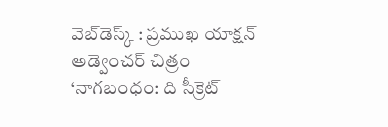వెబ్‌డెస్క్ : ప్రముఖ యాక్షన్ అడ్వెంచర్ చిత్రం ‘నాగబంధం: ది సీక్రెట్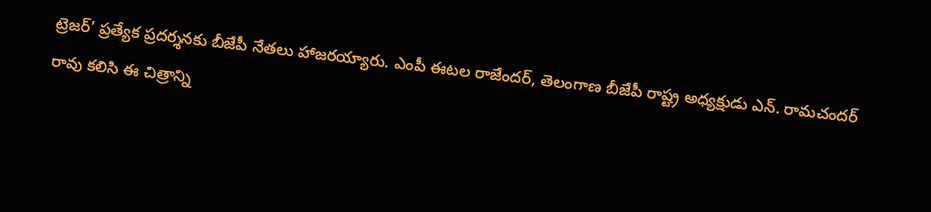ట్రెజర్’ ప్రత్యేక ప్రదర్శనకు బీజేపీ నేతలు హాజరయ్యారు. ఎంపీ ఈటల రాజేందర్, తెలంగాణ బీజేపీ రాష్ట్ర అధ్యక్షుడు ఎన్. రామచందర్ రావు కలిసి ఈ చిత్రాన్ని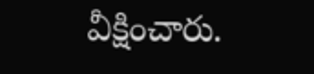వీక్షించారు.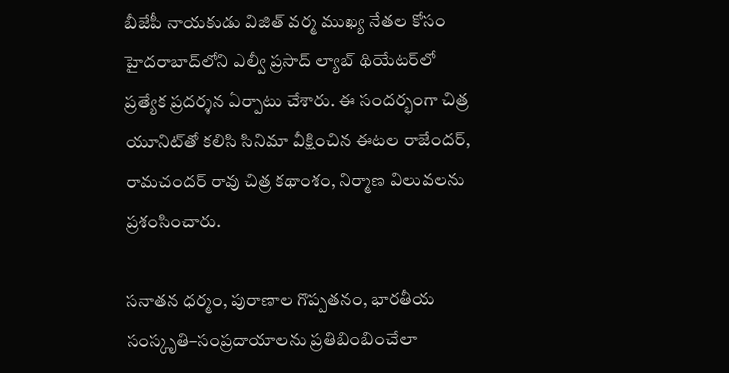బీజేపీ నాయకుడు విజిత్ వర్మ ముఖ్య నేతల కోసం హైదరాబాద్‌లోని ఎల్వీ ప్రసాద్ ల్యాబ్ థియేటర్‌లో ప్రత్యేక ప్రదర్శన ఏర్పాటు చేశారు. ఈ సందర్భంగా చిత్ర యూనిట్‌తో కలిసి సినిమా వీక్షించిన ఈటల రాజేందర్, రామచందర్ రావు చిత్ర కథాంశం, నిర్మాణ విలువలను ప్రశంసించారు.

సనాతన ధర్మం, పురాణాల గొప్పతనం, భారతీయ సంస్కృతి–సంప్రదాయాలను ప్రతిబింబించేలా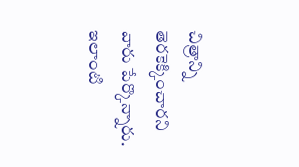చిత్రాన్ని తెరకెక్కించారని వారు పేర్కొన్నారు. ఇలాంటి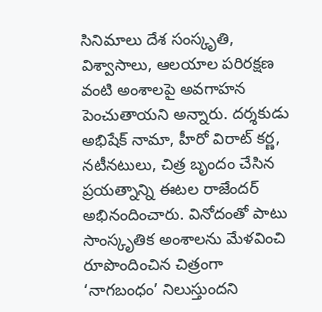సినిమాలు దేశ సంస్కృతి, విశ్వాసాలు, ఆలయాల పరిరక్షణ వంటి అంశాలపై అవగాహన పెంచుతాయని అన్నారు. దర్శకుడు అభిషేక్ నామా, హీరో విరాట్ కర్ణ, నటీనటులు, చిత్ర బృందం చేసిన ప్రయత్నాన్ని ఈటల రాజేందర్ అభినందించారు. వినోదంతో పాటు సాంస్కృతిక అంశాలను మేళవించి రూపొందించిన చిత్రంగా ‘నాగబంధం’ నిలుస్తుందని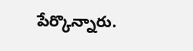పేర్కొన్నారు.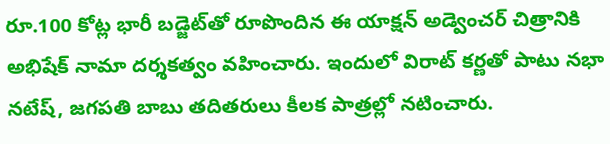రూ.100 కోట్ల భారీ బడ్జెట్‌తో రూపొందిన ఈ యాక్షన్ అడ్వెంచర్ చిత్రానికి అభిషేక్ నామా దర్శకత్వం వహించారు. ఇందులో విరాట్ కర్ణతో పాటు నభా నటేష్, జగపతి బాబు తదితరులు కీలక పాత్రల్లో నటించారు.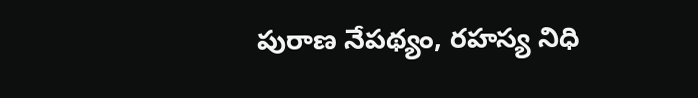పురాణ నేపథ్యం, రహస్య నిధి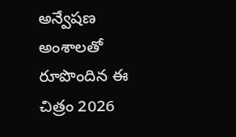అన్వేషణ అంశాలతో రూపొందిన ఈ చిత్రం 2026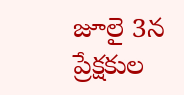జూలై 3న ప్రేక్షకుల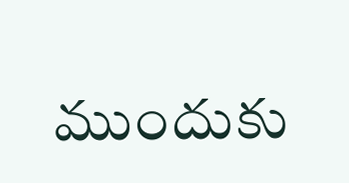ముందుకు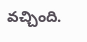వచ్చింది.